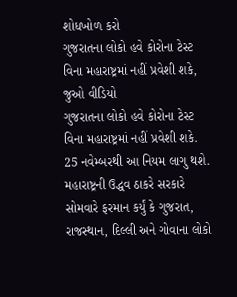શોધખોળ કરો
ગુજરાતના લોકો હવે કોરોના ટેસ્ટ વિના મહારાષ્ટ્રમાં નહીં પ્રવેશી શકે, જુઓ વીડિયો
ગુજરાતના લોકો હવે કોરોના ટેસ્ટ વિના મહારાષ્ટ્રમાં નહીં પ્રવેશી શકે. 25 નવેમ્બરથી આ નિયમ લાગુ થશે. મહારાષ્ટ્રની ઉદ્ધવ ઠાકરે સરકારે સોમવારે ફરમાન કર્યું કે ગુજરાત, રાજસ્થાન, દિલ્લી અને ગોવાના લોકો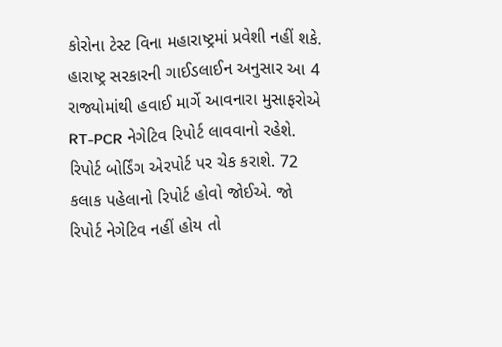કોરોના ટેસ્ટ વિના મહારાષ્ટ્રમાં પ્રવેશી નહીં શકે. હારાષ્ટ્ર સરકારની ગાઈડલાઈન અનુસાર આ 4 રાજ્યોમાંથી હવાઈ માર્ગે આવનારા મુસાફરોએ RT-PCR નેગેટિવ રિપોર્ટ લાવવાનો રહેશે. રિપોર્ટ બોર્ડિંગ એરપોર્ટ પર ચેક કરાશે. 72 કલાક પહેલાનો રિપોર્ટ હોવો જોઈએ. જો રિપોર્ટ નેગેટિવ નહીં હોય તો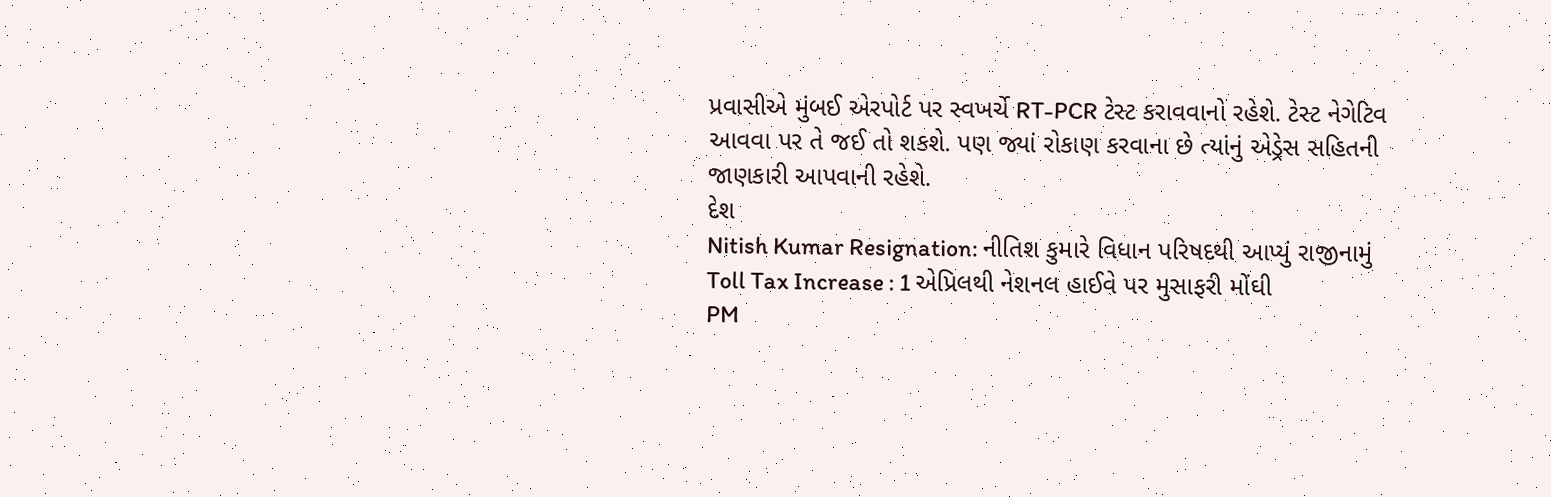પ્રવાસીએ મુંબઈ એરપોર્ટ પર સ્વખર્ચે RT-PCR ટેસ્ટ કરાવવાનો રહેશે. ટેસ્ટ નેગેટિવ આવવા પર તે જઈ તો શકશે. પણ જ્યાં રોકાણ કરવાના છે ત્યાંનું એડ્રેસ સહિતની જાણકારી આપવાની રહેશે.
દેશ
Nitish Kumar Resignation: નીતિશ કુમારે વિધાન પરિષદથી આપ્યું રાજીનામું
Toll Tax Increase : 1 એપ્રિલથી નેશનલ હાઈવે પર મુસાફરી મોંઘી
PM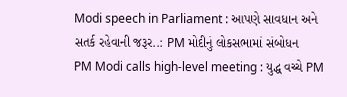Modi speech in Parliament : આપણે સાવધાન અને સતર્ક રહેવાની જરૂર..: PM મોદીનું લોકસભામાં સંબોધન
PM Modi calls high-level meeting : યુદ્ધ વચ્ચે PM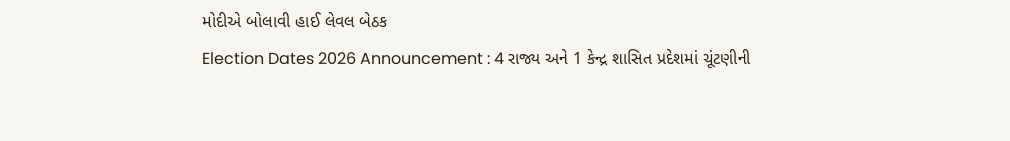મોદીએ બોલાવી હાઈ લેવલ બેઠક
Election Dates 2026 Announcement : 4 રાજ્ય અને 1 કેન્દ્ર શાસિત પ્રદેશમાં ચૂંટણીની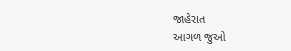જાહેરાત
આગળ જુઓ